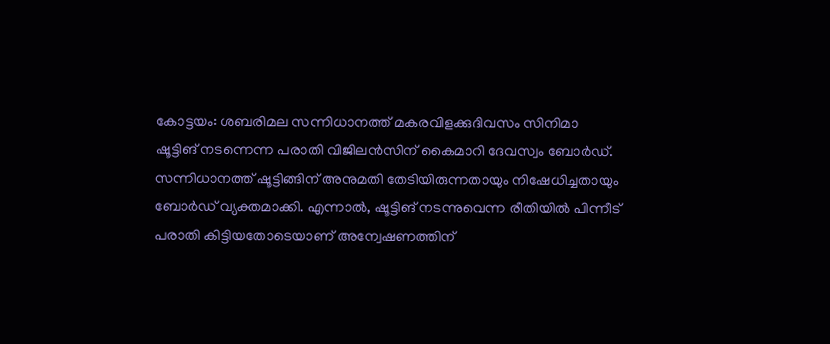കോട്ടയം: ശബരിമല സന്നിധാനത്ത് മകരവിളക്കുദിവസം സിനിമാ ഷൂട്ടിങ് നടന്നെന്ന പരാതി വിജിലൻസിന് കൈമാറി ദേവസ്വം ബോർഡ്. സന്നിധാനത്ത് ഷൂട്ടിങ്ങിന് അനുമതി തേടിയിരുന്നതായും നിഷേധിച്ചതായും ബോർഡ് വ്യക്തമാക്കി. എന്നാൽ, ഷൂട്ടിങ് നടന്നുവെന്ന രീതിയിൽ പിന്നീട് പരാതി കിട്ടിയതോടെയാണ് അന്വേഷണത്തിന്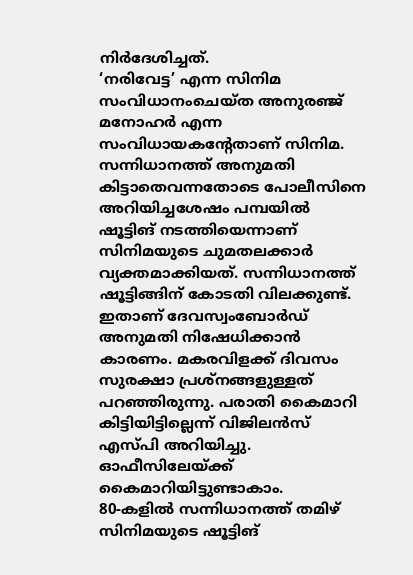നിർദേശിച്ചത്.
‘നരിവേട്ട’ എന്ന സിനിമ സംവിധാനംചെയ്ത അനുരഞ്ജ് മനോഹർ എന്ന സംവിധായകന്റേതാണ് സിനിമ. സന്നിധാനത്ത് അനുമതി കിട്ടാതെവന്നതോടെ പോലീസിനെ അറിയിച്ചശേഷം പമ്പയിൽ ഷൂട്ടിങ് നടത്തിയെന്നാണ് സിനിമയുടെ ചുമതലക്കാർ വ്യക്തമാക്കിയത്. സന്നിധാനത്ത് ഷൂട്ടിങ്ങിന് കോടതി വിലക്കുണ്ട്.
ഇതാണ് ദേവസ്വംബോർഡ് അനുമതി നിഷേധിക്കാൻ കാരണം. മകരവിളക്ക് ദിവസം സുരക്ഷാ പ്രശ്നങ്ങളുള്ളത് പറഞ്ഞിരുന്നു. പരാതി കൈമാറി കിട്ടിയിട്ടില്ലെന്ന് വിജിലൻസ് എസ്പി അറിയിച്ചു. ഓഫീസിലേയ്ക്ക് കൈമാറിയിട്ടുണ്ടാകാം.
80-കളിൽ സന്നിധാനത്ത് തമിഴ് സിനിമയുടെ ഷൂട്ടിങ്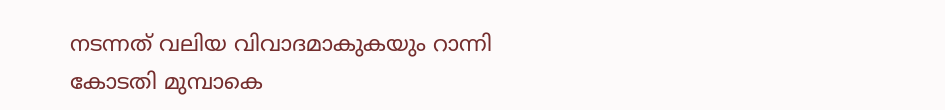നടന്നത് വലിയ വിവാദമാകുകയും റാന്നി കോടതി മുമ്പാകെ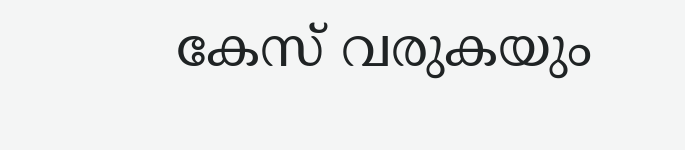കേസ് വരുകയും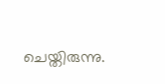ചെയ്തിരുന്നു.